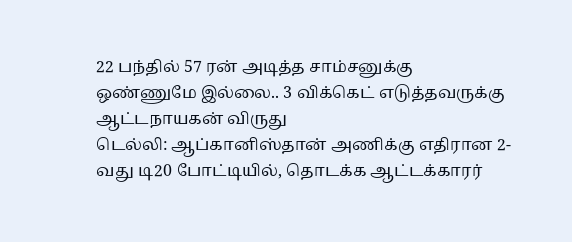22 பந்தில் 57 ரன் அடித்த சாம்சனுக்கு ஒண்ணுமே இல்லை.. 3 விக்கெட் எடுத்தவருக்கு ஆட்டநாயகன் விருது
டெல்லி: ஆப்கானிஸ்தான் அணிக்கு எதிரான 2-வது டி20 போட்டியில், தொடக்க ஆட்டக்காரர்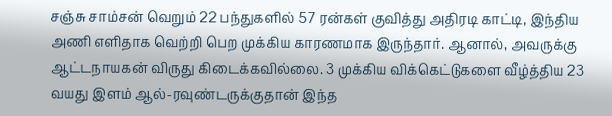சஞ்சு சாம்சன் வெறும் 22 பந்துகளில் 57 ரன்கள் குவித்து அதிரடி காட்டி, இந்திய அணி எளிதாக வெற்றி பெற முக்கிய காரணமாக இருந்தார். ஆனால், அவருக்கு ஆட்டநாயகன் விருது கிடைக்கவில்லை. 3 முக்கிய விக்கெட்டுகளை வீழ்த்திய 23 வயது இளம் ஆல்-ரவுண்டருக்குதான் இந்த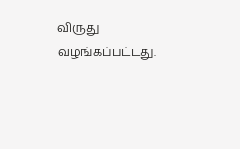விருது வழங்கப்பட்டது.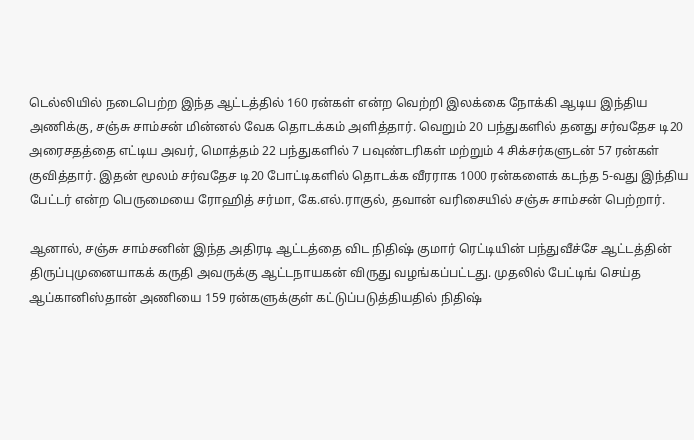டெல்லியில் நடைபெற்ற இந்த ஆட்டத்தில் 160 ரன்கள் என்ற வெற்றி இலக்கை நோக்கி ஆடிய இந்திய அணிக்கு, சஞ்சு சாம்சன் மின்னல் வேக தொடக்கம் அளித்தார். வெறும் 20 பந்துகளில் தனது சர்வதேச டி20 அரைசதத்தை எட்டிய அவர், மொத்தம் 22 பந்துகளில் 7 பவுண்டரிகள் மற்றும் 4 சிக்சர்களுடன் 57 ரன்கள் குவித்தார். இதன் மூலம் சர்வதேச டி20 போட்டிகளில் தொடக்க வீரராக 1000 ரன்களைக் கடந்த 5-வது இந்திய பேட்டர் என்ற பெருமையை ரோஹித் சர்மா, கே.எல்.ராகுல், தவான் வரிசையில் சஞ்சு சாம்சன் பெற்றார்.

ஆனால், சஞ்சு சாம்சனின் இந்த அதிரடி ஆட்டத்தை விட நிதிஷ் குமார் ரெட்டியின் பந்துவீச்சே ஆட்டத்தின் திருப்புமுனையாகக் கருதி அவருக்கு ஆட்டநாயகன் விருது வழங்கப்பட்டது. முதலில் பேட்டிங் செய்த ஆப்கானிஸ்தான் அணியை 159 ரன்களுக்குள் கட்டுப்படுத்தியதில் நிதிஷ்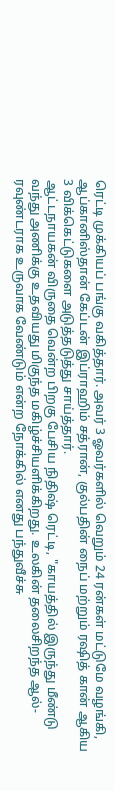ரெட்டி முக்கியப் பங்கு வகித்தார். அவர் 3 ஓவர்களில் வெறும் 24 ரன்கள் மட்டுமே வழங்கி, ஆப்கானிஸ்தான் கேப்டன் இப்ராஹிம் சத்ரான், குல்பதின் நைப் மற்றும் ரஷித் கான் ஆகிய 3 விக்கெட்டுகளை அடுத்தடுத்து சாய்த்தார்.
ஆட்டநாயகன் விருதை வென்ற பிறகு பேசிய நிதிஷ் ரெட்டி, "காயத்தில் இருந்து மீண்டு வந்து அணிக்கு உதவியது மிகுந்த மகிழ்ச்சியளிக்கிறது. உலகின் தலைசிறந்த ஆல்-ரவுண்டராக உருவாக வேண்டும் என்ற நோக்கில் எனது பந்துவீச்சு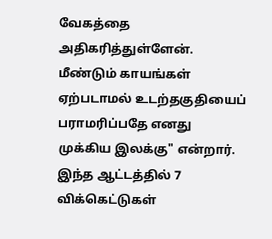வேகத்தை அதிகரித்துள்ளேன். மீண்டும் காயங்கள் ஏற்படாமல் உடற்தகுதியைப் பராமரிப்பதே எனது முக்கிய இலக்கு" என்றார்.
இந்த ஆட்டத்தில் 7 விக்கெட்டுகள்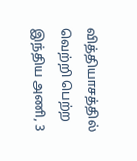வித்தியாசத்தில் வெற்றி பெற்ற இந்திய அணி, 3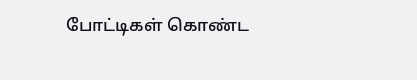போட்டிகள் கொண்ட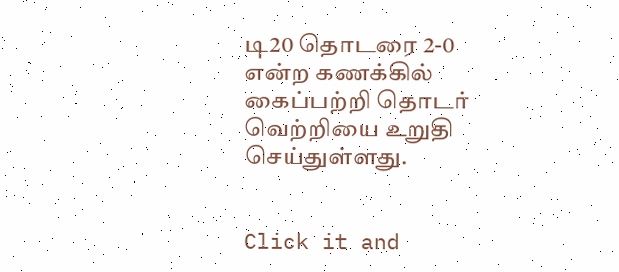டி20 தொடரை 2-0 என்ற கணக்கில் கைப்பற்றி தொடர் வெற்றியை உறுதி செய்துள்ளது.


Click it and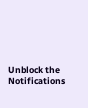Unblock the Notifications